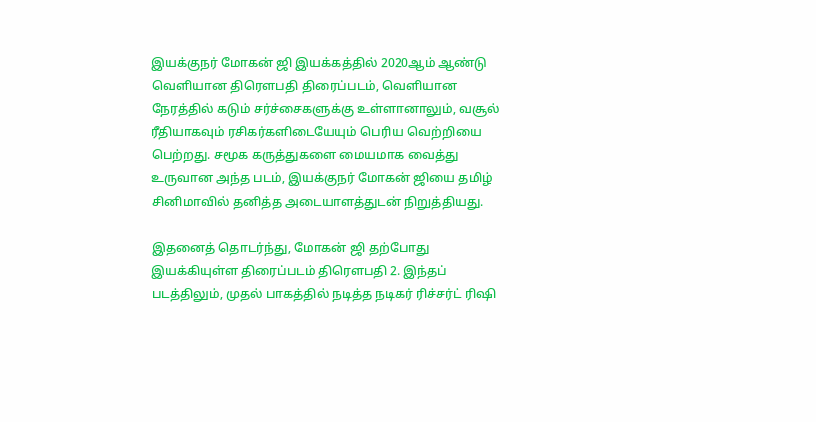இயக்குநர் மோகன் ஜி இயக்கத்தில் 2020ஆம் ஆண்டு வெளியான திரௌபதி திரைப்படம், வெளியான நேரத்தில் கடும் சர்ச்சைகளுக்கு உள்ளானாலும், வசூல் ரீதியாகவும் ரசிகர்களிடையேயும் பெரிய வெற்றியை பெற்றது. சமூக கருத்துகளை மையமாக வைத்து உருவான அந்த படம், இயக்குநர் மோகன் ஜியை தமிழ் சினிமாவில் தனித்த அடையாளத்துடன் நிறுத்தியது.

இதனைத் தொடர்ந்து, மோகன் ஜி தற்போது இயக்கியுள்ள திரைப்படம் திரௌபதி 2. இந்தப் படத்திலும், முதல் பாகத்தில் நடித்த நடிகர் ரிச்சர்ட் ரிஷி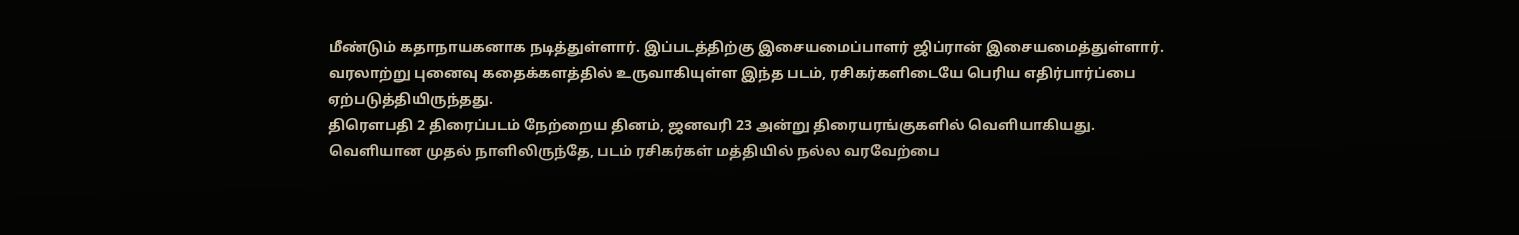மீண்டும் கதாநாயகனாக நடித்துள்ளார். இப்படத்திற்கு இசையமைப்பாளர் ஜிப்ரான் இசையமைத்துள்ளார். வரலாற்று புனைவு கதைக்களத்தில் உருவாகியுள்ள இந்த படம், ரசிகர்களிடையே பெரிய எதிர்பார்ப்பை ஏற்படுத்தியிருந்தது.
திரௌபதி 2 திரைப்படம் நேற்றைய தினம், ஜனவரி 23 அன்று திரையரங்குகளில் வெளியாகியது. வெளியான முதல் நாளிலிருந்தே, படம் ரசிகர்கள் மத்தியில் நல்ல வரவேற்பை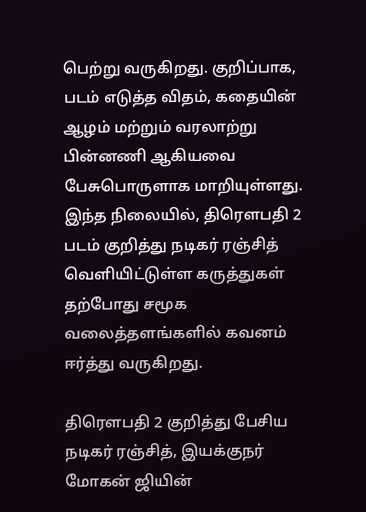பெற்று வருகிறது. குறிப்பாக, படம் எடுத்த விதம், கதையின் ஆழம் மற்றும் வரலாற்று பின்னணி ஆகியவை பேசுபொருளாக மாறியுள்ளது.
இந்த நிலையில், திரௌபதி 2 படம் குறித்து நடிகர் ரஞ்சித் வெளியிட்டுள்ள கருத்துகள் தற்போது சமூக வலைத்தளங்களில் கவனம் ஈர்த்து வருகிறது.

திரௌபதி 2 குறித்து பேசிய நடிகர் ரஞ்சித், இயக்குநர் மோகன் ஜியின்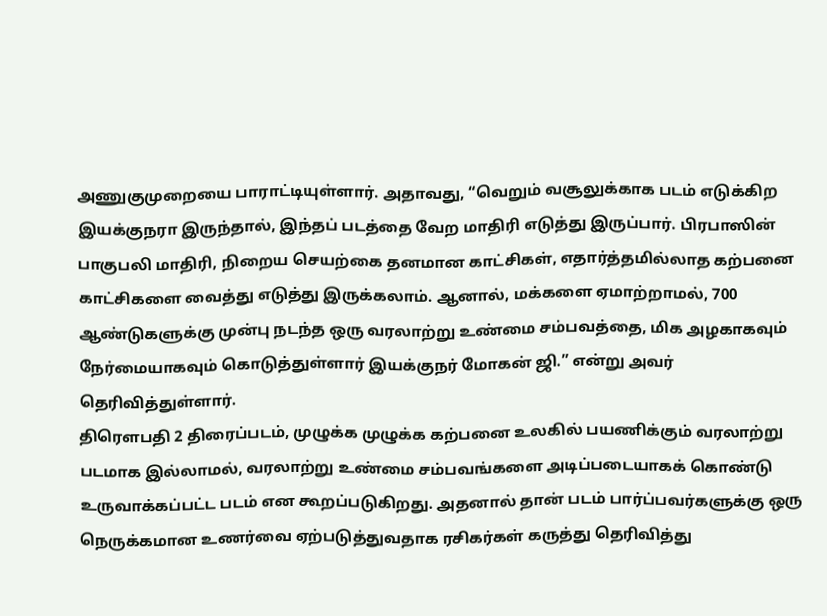அணுகுமுறையை பாராட்டியுள்ளார். அதாவது, “வெறும் வசூலுக்காக படம் எடுக்கிற இயக்குநரா இருந்தால், இந்தப் படத்தை வேற மாதிரி எடுத்து இருப்பார். பிரபாஸின் பாகுபலி மாதிரி, நிறைய செயற்கை தனமான காட்சிகள், எதார்த்தமில்லாத கற்பனை காட்சிகளை வைத்து எடுத்து இருக்கலாம். ஆனால், மக்களை ஏமாற்றாமல், 700 ஆண்டுகளுக்கு முன்பு நடந்த ஒரு வரலாற்று உண்மை சம்பவத்தை, மிக அழகாகவும் நேர்மையாகவும் கொடுத்துள்ளார் இயக்குநர் மோகன் ஜி.” என்று அவர் தெரிவித்துள்ளார்.
திரௌபதி 2 திரைப்படம், முழுக்க முழுக்க கற்பனை உலகில் பயணிக்கும் வரலாற்று படமாக இல்லாமல், வரலாற்று உண்மை சம்பவங்களை அடிப்படையாகக் கொண்டு உருவாக்கப்பட்ட படம் என கூறப்படுகிறது. அதனால் தான் படம் பார்ப்பவர்களுக்கு ஒரு நெருக்கமான உணர்வை ஏற்படுத்துவதாக ரசிகர்கள் கருத்து தெரிவித்து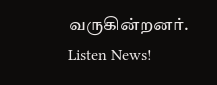வருகின்றனர்.
Listen News!